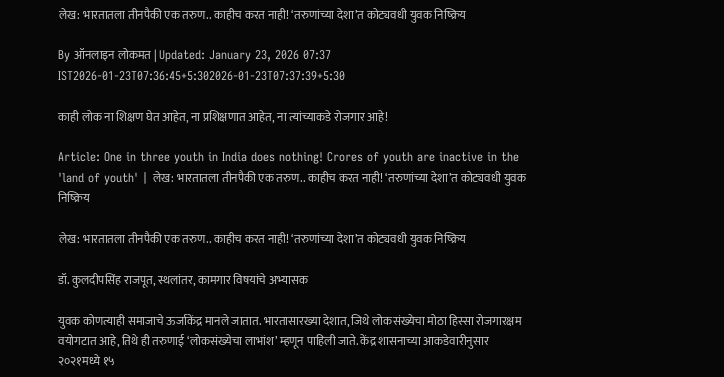लेख: भारतातला तीनपैकी एक तरुण.. काहीच करत नाही! ‘तरुणांच्या देशा’त कोट्यवधी युवक निष्क्रिय

By ऑनलाइन लोकमत | Updated: January 23, 2026 07:37 IST2026-01-23T07:36:45+5:302026-01-23T07:37:39+5:30

काही लोक ना शिक्षण घेत आहेत, ना प्रशिक्षणात आहेत, ना त्यांच्याकडे रोजगार आहे!

Article: One in three youth in India does nothing! Crores of youth are inactive in the 'land of youth' | लेख: भारतातला तीनपैकी एक तरुण.. काहीच करत नाही! ‘तरुणांच्या देशा’त कोट्यवधी युवक निष्क्रिय

लेख: भारतातला तीनपैकी एक तरुण.. काहीच करत नाही! ‘तरुणांच्या देशा’त कोट्यवधी युवक निष्क्रिय

डॉ. कुलदीपसिंह राजपूत, स्थलांतर, कामगार विषयांचे अभ्यासक

युवक कोणत्याही समाजाचे ऊर्जाकेंद्र मानले जातात. भारतासारख्या देशात, जिथे लोकसंख्येचा मोठा हिस्सा रोजगारक्षम वयोगटात आहे, तिथे ही तरुणाई ‘लोकसंख्येचा लाभांश’ म्हणून पाहिली जाते. केंद्र शासनाच्या आकडेवारीनुसार २०२१मध्ये १५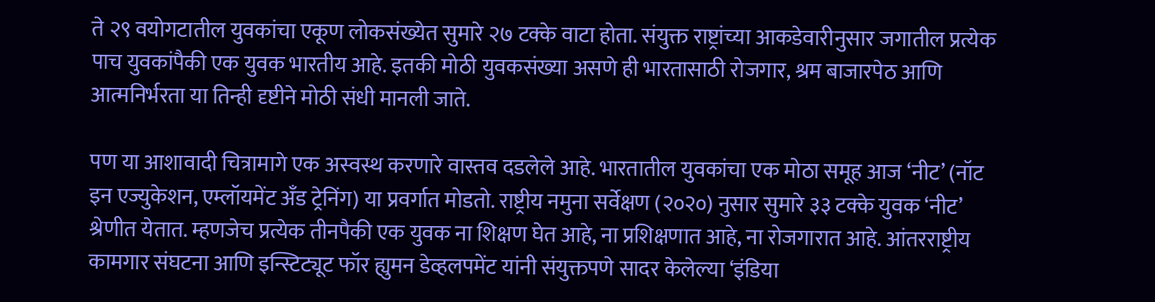ते २९ वयोगटातील युवकांचा एकूण लोकसंख्येत सुमारे २७ टक्के वाटा होता. संयुक्त राष्ट्रांच्या आकडेवारीनुसार जगातील प्रत्येक पाच युवकांपैकी एक युवक भारतीय आहे. इतकी मोठी युवकसंख्या असणे ही भारतासाठी रोजगार, श्रम बाजारपेठ आणि आत्मनिर्भरता या तिन्ही दृष्टीने मोठी संधी मानली जाते.

पण या आशावादी चित्रामागे एक अस्वस्थ करणारे वास्तव दडलेले आहे. भारतातील युवकांचा एक मोठा समूह आज ‘नीट’ (नॉट इन एज्युकेशन, एम्लॉयमेंट अँड ट्रेनिंग) या प्रवर्गात मोडतो. राष्ट्रीय नमुना सर्वेक्षण (२०२०) नुसार सुमारे ३३ टक्के युवक ‘नीट’ श्रेणीत येतात. म्हणजेच प्रत्येक तीनपैकी एक युवक ना शिक्षण घेत आहे, ना प्रशिक्षणात आहे, ना रोजगारात आहे. आंतरराष्ट्रीय कामगार संघटना आणि इन्स्टिट्यूट फॉर ह्युमन डेव्हलपमेंट यांनी संयुक्तपणे सादर केलेल्या ‘इंडिया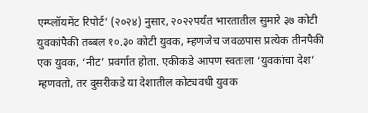एम्प्लॉयमेंट रिपोर्ट’ (२०२४) नुसार, २०२२पर्यंत भारतातील सुमारे ३७ कोटी युवकांपैकी तब्बल १०.३० कोटी युवक, म्हणजेच जवळपास प्रत्येक तीनपैकी एक युवक, ‘नीट’ प्रवर्गात होता. एकीकडे आपण स्वतःला ‘युवकांचा देश’ म्हणवतो, तर दुसरीकडे या देशातील कोट्यवधी युवक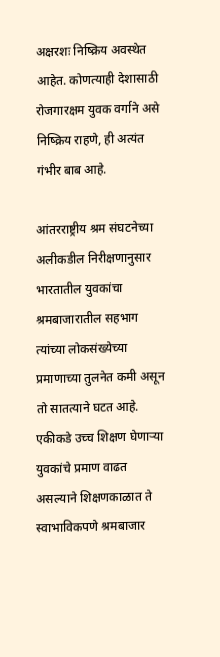अक्षरशः निष्क्रिय अवस्थेत आहेत. कोणत्याही देशासाठी रोजगारक्षम युवक वर्गाने असे निष्क्रिय राहणे, ही अत्यंत गंभीर बाब आहे.

आंतरराष्ट्रीय श्रम संघटनेच्या अलीकडील निरीक्षणानुसार भारतातील युवकांचा श्रमबाजारातील सहभाग त्यांच्या लोकसंख्येच्या प्रमाणाच्या तुलनेत कमी असून तो सातत्याने घटत आहे. एकीकडे उच्च शिक्षण घेणाऱ्या युवकांचे प्रमाण वाढत असल्याने शिक्षणकाळात ते स्वाभाविकपणे श्रमबाजार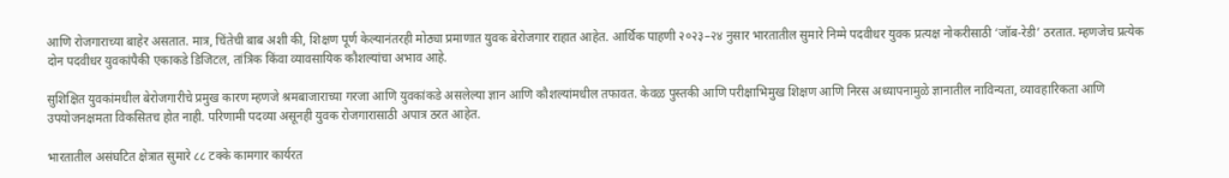आणि रोजगाराच्या बाहेर असतात. मात्र, चिंतेची बाब अशी की, शिक्षण पूर्ण केल्यानंतरही मोठ्या प्रमाणात युवक बेरोजगार राहात आहेत. आर्थिक पाहणी २०२३–२४ नुसार भारतातील सुमारे निम्मे पदवीधर युवक प्रत्यक्ष नोकरीसाठी ‘जॉब-रेडी’ ठरतात. म्हणजेच प्रत्येक दोन पदवीधर युवकांपैकी एकाकडे डिजिटल, तांत्रिक किंवा व्यावसायिक कौशल्यांचा अभाव आहे.

सुशिक्षित युवकांमधील बेरोजगारीचे प्रमुख कारण म्हणजे श्रमबाजाराच्या गरजा आणि युवकांकडे असलेल्या ज्ञान आणि कौशल्यांमधील तफावत. केवळ पुस्तकी आणि परीक्षाभिमुख शिक्षण आणि निरस अध्यापनामुळे ज्ञानातील नाविन्यता, व्यावहारिकता आणि उपयोजनक्षमता विकसितच होत नाही. परिणामी पदव्या असूनही युवक रोजगारासाठी अपात्र ठरत आहेत.

भारतातील असंघटित क्षेत्रात सुमारे ८८ टक्के कामगार कार्यरत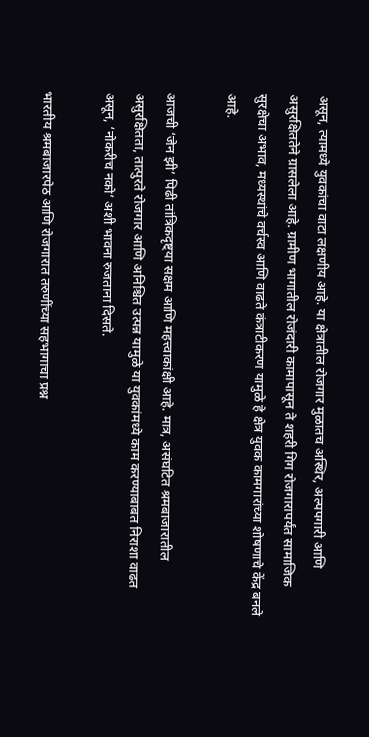असून, त्यामध्ये युवकांचा वाटा लक्षणीय आहे. या क्षेत्रातील रोजगार मुळातच अस्थिर, अल्पपगारी आणि असुरक्षिततेने ग्रासलेला आहे. ग्रामीण भागातील रोजंदारी कामापासून ते शहरी गिग रोजगारापर्यंत सामाजिक सुरक्षेचा अभाव, मध्यस्थांचे वर्चस्व आणि वाढते कंत्राटीकरण यामुळे हे क्षेत्र युवक कामगारांच्या शोषणाचे केंद्र बनले आहे.

आजची ‘जेन झी’ पिढी तांत्रिकदृष्ट्या सक्षम आणि महत्त्वाकांक्षी आहे. मात्र, असंघटित श्रमबाजारातील असुरक्षितता, तात्पुरते रोजगार आणि अनिश्चित उत्पन्न यामुळे या युवकांमध्ये काम करण्याबाबत निराशा वाढत असून, ‘नोकरीच नको’ अशी भावना रुजताना दिसते.

भारतीय श्रमबाजारपेठ आणि रोजगारात तरुणींच्या सहभागाचा प्रश्न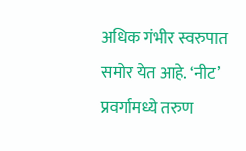अधिक गंभीर स्वरुपात समोर येत आहे. ‘नीट’ प्रवर्गामध्ये तरुण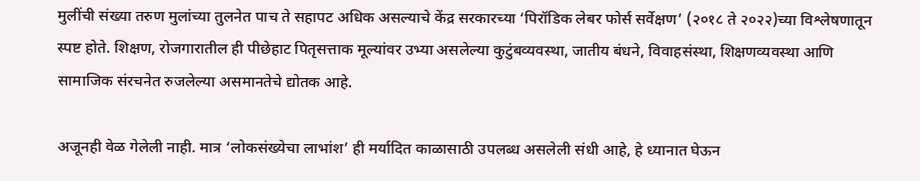मुलींची संख्या तरुण मुलांच्या तुलनेत पाच ते सहापट अधिक असल्याचे केंद्र सरकारच्या ‘पिरॉडिक लेबर फोर्स सर्वेक्षण’ (२०१८ ते २०२२)च्या विश्लेषणातून स्पष्ट होते. शिक्षण, रोजगारातील ही पीछेहाट पितृसत्ताक मूल्यांवर उभ्या असलेल्या कुटुंबव्यवस्था, जातीय बंधने, विवाहसंस्था, शिक्षणव्यवस्था आणि सामाजिक संरचनेत रुजलेल्या असमानतेचे द्योतक आहे.

अजूनही वेळ गेलेली नाही. मात्र ‘लोकसंख्येचा लाभांश’ ही मर्यादित काळासाठी उपलब्ध असलेली संधी आहे, हे ध्यानात घेऊन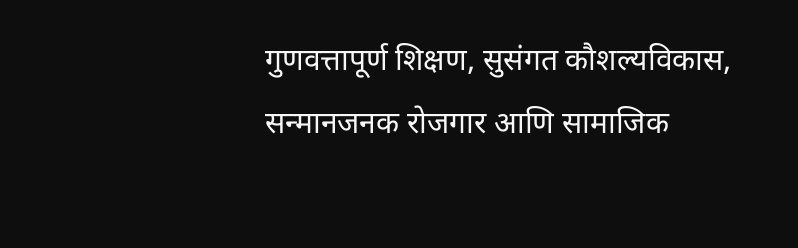गुणवत्तापूर्ण शिक्षण, सुसंगत कौशल्यविकास, सन्मानजनक रोजगार आणि सामाजिक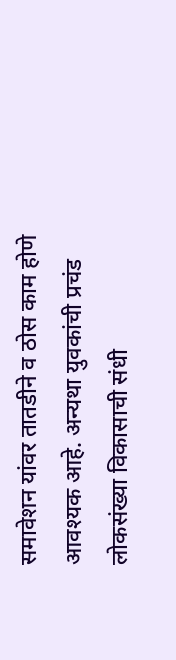समावेशन यांवर तातडीने व ठोस काम होणे आवश्यक आहे. अन्यथा युवकांची प्रचंड लोकसंख्या विकासाची संधी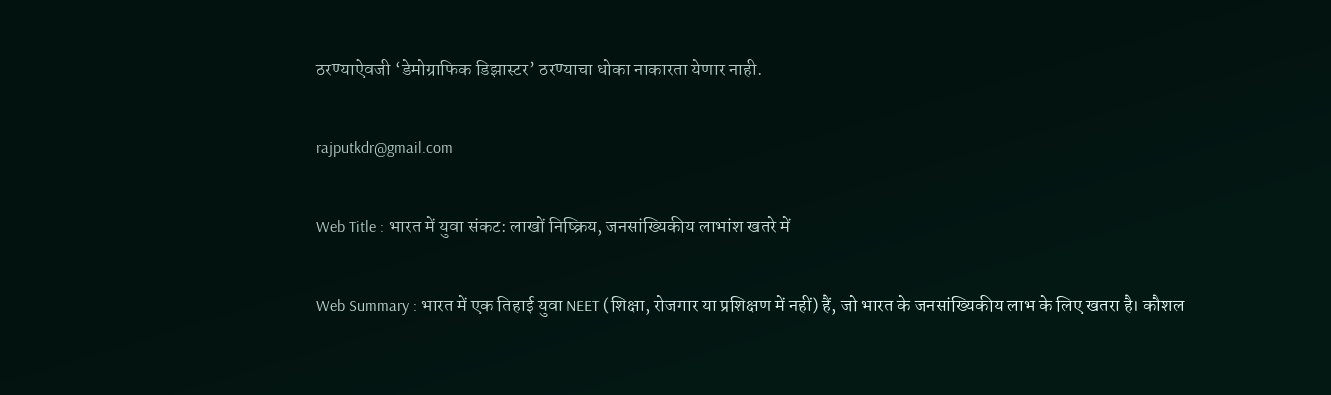ठरण्याऐवजी ‘डेमोग्राफिक डिझास्टर’ ठरण्याचा धोका नाकारता येणार नाही.

rajputkdr@gmail.com

Web Title : भारत में युवा संकट: लाखों निष्क्रिय, जनसांख्यिकीय लाभांश खतरे में

Web Summary : भारत में एक तिहाई युवा NEET (शिक्षा, रोजगार या प्रशिक्षण में नहीं) हैं, जो भारत के जनसांख्यिकीय लाभ के लिए खतरा है। कौशल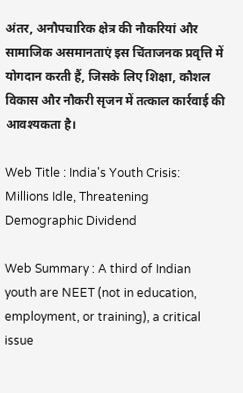अंतर, अनौपचारिक क्षेत्र की नौकरियां और सामाजिक असमानताएं इस चिंताजनक प्रवृत्ति में योगदान करती हैं, जिसके लिए शिक्षा, कौशल विकास और नौकरी सृजन में तत्काल कार्रवाई की आवश्यकता है।

Web Title : India's Youth Crisis: Millions Idle, Threatening Demographic Dividend

Web Summary : A third of Indian youth are NEET (not in education, employment, or training), a critical issue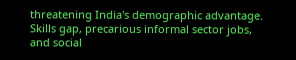threatening India's demographic advantage. Skills gap, precarious informal sector jobs, and social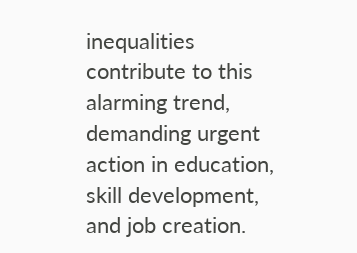inequalities contribute to this alarming trend, demanding urgent action in education, skill development, and job creation.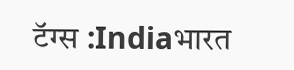टॅग्स :Indiaभारत